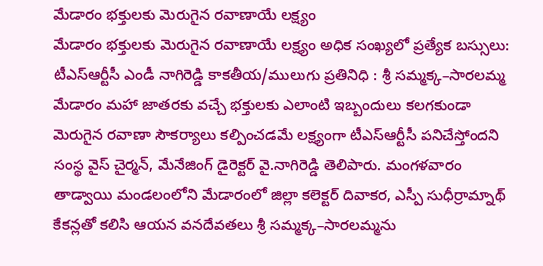మేడారం భక్తులకు మెరుగైన రవాణాయే లక్ష్యం
మేడారం భక్తులకు మెరుగైన రవాణాయే లక్ష్యం అధిక సంఖ్యలో ప్రత్యేక బస్సులు: టీఎస్ఆర్టీసీ ఎండీ నాగిరెడ్డి కాకతీయ/ములుగు ప్రతినిధి : శ్రీ సమ్మక్క–సారలమ్మ మేడారం మహా జాతరకు వచ్చే భక్తులకు ఎలాంటి ఇబ్బందులు కలగకుండా మెరుగైన రవాణా సౌకర్యాలు కల్పించడమే లక్ష్యంగా టీఎస్ఆర్టీసీ పనిచేస్తోందని సంస్థ వైస్ చైర్మన్, మేనేజింగ్ డైరెక్టర్ వై.నాగిరెడ్డి తెలిపారు. మంగళవారం తాడ్వాయి మండలంలోని మేడారంలో జిల్లా కలెక్టర్ దివాకర, ఎస్పీ సుధీర్రామ్నాథ్ కేకన్లతో కలిసి ఆయన వనదేవతలు శ్రీ సమ్మక్క–సారలమ్మను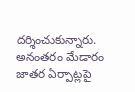దర్శించుకున్నారు. అనంతరం మేడారం జాతర ఏర్పాట్లపై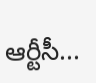ఆర్టీసీ...